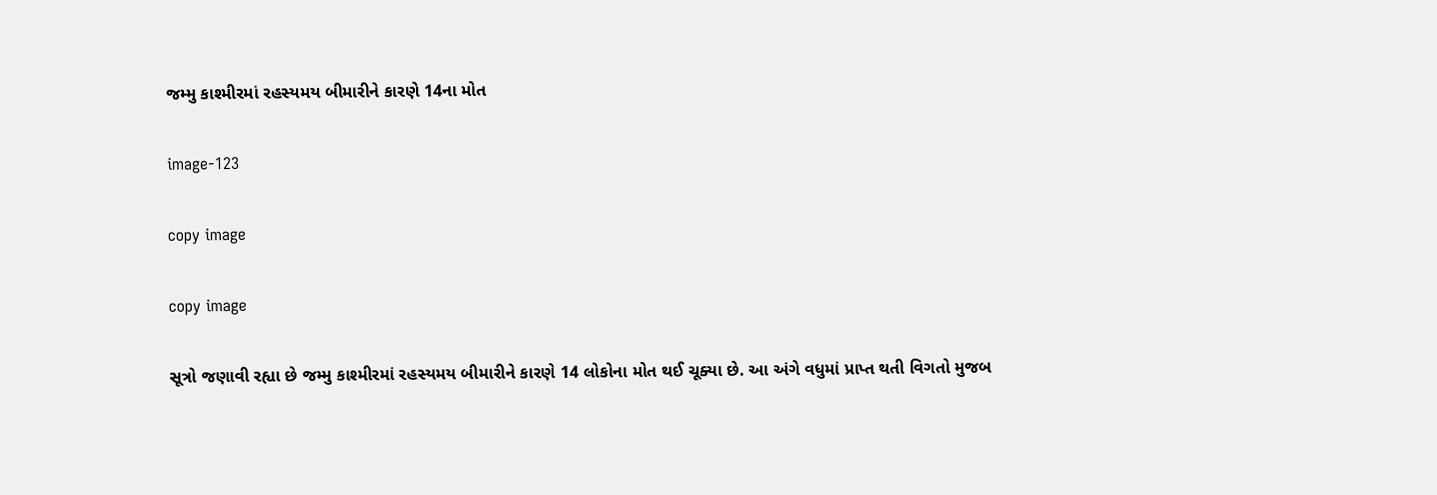જમ્મુ કાશ્મીરમાં રહસ્યમય બીમારીને કારણે 14ના મોત

image-123

copy image

copy image

સૂત્રો જણાવી રહ્યા છે જમ્મુ કાશ્મીરમાં રહસ્યમય બીમારીને કારણે 14 લોકોના મોત થઈ ચૂક્યા છે. આ અંગે વધુમાં પ્રાપ્ત થતી વિગતો મુજબ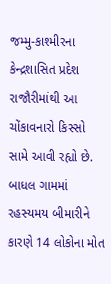જમ્મુ-કાશ્મીરના કેન્દ્રશાસિત પ્રદેશ રાજૌરીમાંથી આ ચોંકાવનારો કિસ્સો સામે આવી રહ્યો છે.  બાધલ ગામમાં રહસ્યમય બીમારીને કારણે 14 લોકોના મોત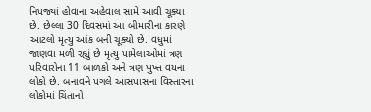નિપજ્યાં હોવાના અહેવાલ સામે આવી ચૂક્યા છે. છેલ્લા 30 દિવસમાં આ બીમારીના કારણે આટલો મૃત્યુ આંક બની ચૂક્યો છે. વધુમાં જાણવા મળી રહ્યું છે મૃત્યુ પામેલાઓમાં ત્રણ પરિવારોના 11 બાળકો અને ત્રણ પુખ્ત વયના લોકો છે. બનાવને પગલે આસપાસના વિસ્તારના લોકોમાં ચિંતાનો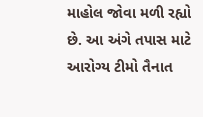માહોલ જોવા મળી રહ્યો છે. આ અંગે તપાસ માટે આરોગ્ય ટીમો તૈનાત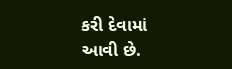કરી દેવામાં આવી છે.